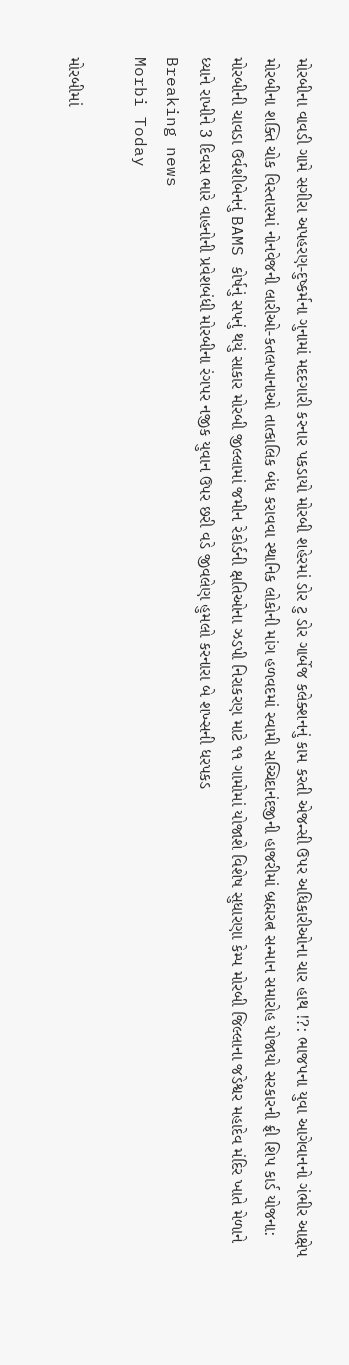મોરબીના વાવડી ગામે સગીરા અપહરણ-દુષ્કર્મના ગુનામાં મદદગારી કરનાર પકડાયો મોરબી શહેરમાં ડોર ટુ ડોર ગાર્બેજ કલેક્શનનું કામ કરતી એજન્સી ઉપર અધિકારીઓના ચાર હાથ !?: ભાજપના યુવા આગેવાનનો ગંભીર આક્ષેપ મોરબીના શક્તિ ચોક વિસ્તારમાં નોનવેજની લારીઓ-કતલખાનાઓ તાત્કાલિક બંધ કરાવવા સ્થાનિક લોકોની માંગ હળવદમાં સ્વામી સચ્ચિદાનંદજીની હાજરીમાં બ્રહ્મરત્ન સન્માન સમારોહ યોજાયો સરકારની ફ્રી શિપ કાર્ડ યોજના: મોરબીની ચાવડા ઉર્વશીબેનનું BAMS કોર્ષનું સપનું થયું સાકાર મોરબી જીલ્લામાં જમીન રેકોર્ડની ક્ષતિઓના ઝડપી નિરાકરણ માટે ૧૧ ગામોમાં યોજાશે વિશેષ સુધારણા કેમ્પ મોરબી જિલ્લાના જડેશ્વર મહાદેવ મંદિર ખાતે મેળાને ધ્યાને રાખીને 3 દિવસ ભારે વાહનોની પ્રવેશબંધી મોરબીના રંગપર નજીક યુવાન ઉપર છરી વડે જીવલેણ હુમલો કરનારા બે શખ્સની ધરપકડ
Breaking news
Morbi Today

મોરબીમાં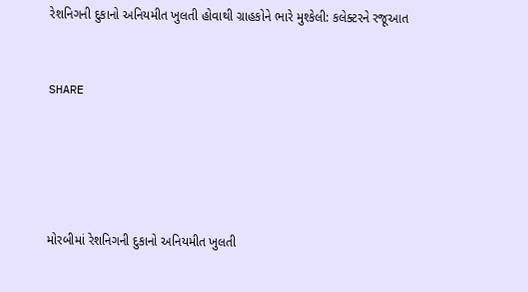રેશનિગની દુકાનો અનિયમીત ખુલતી હોવાથી ગ્રાહકોને ભારે મુશ્કેલી: કલેક્ટરને રજૂઆત


SHARE





મોરબીમાં રેશનિગની દુકાનો અનિયમીત ખુલતી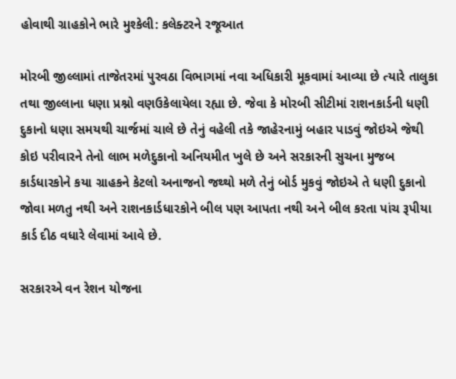હોવાથી ગ્રાહકોને ભારે મુશ્કેલી: કલેક્ટરને રજૂઆત

મોરબી જીલ્લામાં તાજેતરમાં પુરવઠા વિભાગમાં નવા અધિકારી મૂકવામાં આવ્યા છે ત્યારે તાલુકા તથા જીલ્લાના ધણા પ્રશ્નો વણઉકેલાયેલા રહ્યા છે. જેવા કે મોરબી સીટીમાં રાશનકાર્ડની ધણી દુકાનો ધણા સમયથી ચાર્જમાં ચાલે છે તેનું વહેલી તકે જાહેરનામું બહાર પાડવું જોઇએ જેથી કોઇ પરીવારને તેનો લાભ મળેદુકાનો અનિયમીત ખુલે છે અને સરકારની સુચના મુજબ કાર્ડધારકોને કયા ગ્રાહકને કેટલો અનાજનો જથ્થો મળે તેનું બોર્ડ મુકવું જોઇએ તે ધણી દુકાનો જોવા મળતુ નથી અને રાશનકાર્ડધારકોને બીલ પણ આપતા નથી અને બીલ કરતા પાંચ રૂપીયા કાર્ડ દીઠ વધારે લેવામાં આવે છે.

સરકારએ વન રેશન યોજના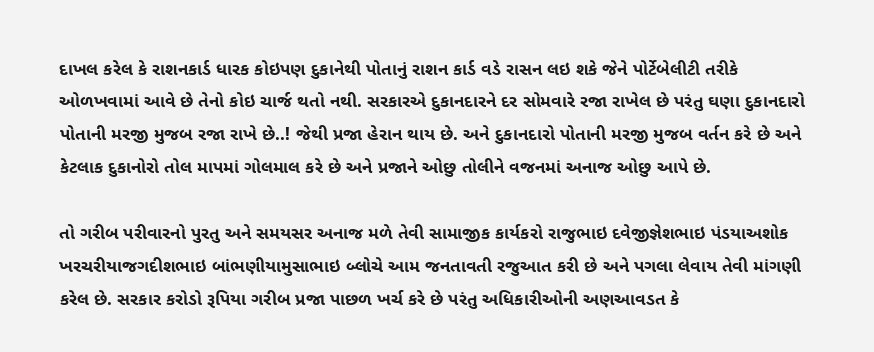દાખલ કરેલ કે રાશનકાર્ડ ધારક કોઇપણ દુકાનેથી પોતાનું રાશન કાર્ડ વડે રાસન લઇ શકે જેને પોર્ટેબેલીટી તરીકે ઓળખવામાં આવે છે તેનો કોઇ ચાર્જ થતો નથી. સરકારએ દુકાનદારને દર સોમવારે રજા રાખેલ છે પરંતુ ઘણા દુકાનદારો પોતાની મરજી મુજબ રજા રાખે છે..! જેથી પ્રજા હેરાન થાય છે. અને દુકાનદારો પોતાની મરજી મુજબ વર્તન કરે છે અને કેટલાક દુકાનોરો તોલ માપમાં ગોલમાલ કરે છે અને પ્રજાને ઓછુ તોલીને વજનમાં અનાજ ઓછુ આપે છે.

તો ગરીબ પરીવારનો પુરતુ અને સમયસર અનાજ મળે તેવી સામાજીક કાર્યકરો રાજુભાઇ દવેજીજ્ઞેશભાઇ પંડયાઅશોક ખરચરીયાજગદીશભાઇ બાંભણીયામુસાભાઇ બ્લોચે આમ જનતાવતી રજુઆત કરી છે અને પગલા લેવાય તેવી માંગણી કરેલ છે. સરકાર કરોડો રૂપિયા ગરીબ પ્રજા પાછળ ખર્ચ કરે છે પરંતુ અધિકારીઓની અણઆવડત કે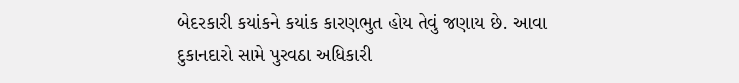બેદરકારી કયાંકને કયાંક કારણભુત હોય તેવું જણાય છે. આવા દુકાનદારો સામે પુરવઠા અધિકારી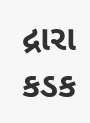દ્રારા કડક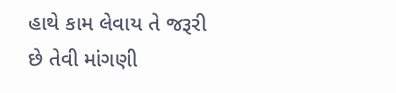હાથે કામ લેવાય તે જરૂરી છે તેવી માંગણી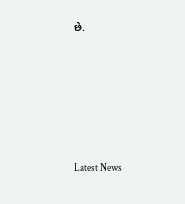છે.






Latest News